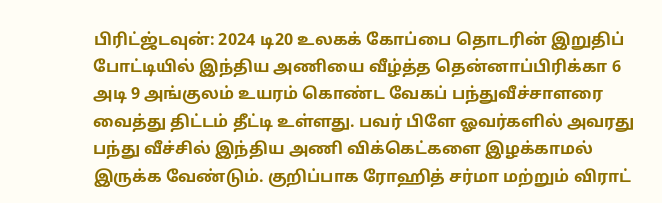பிரிட்ஜ்டவுன்: 2024 டி20 உலகக் கோப்பை தொடரின் இறுதிப் போட்டியில் இந்திய அணியை வீழ்த்த தென்னாப்பிரிக்கா 6 அடி 9 அங்குலம் உயரம் கொண்ட வேகப் பந்துவீச்சாளரை வைத்து திட்டம் தீட்டி உள்ளது. பவர் பிளே ஓவர்களில் அவரது பந்து வீச்சில் இந்திய அணி விக்கெட்களை இழக்காமல் இருக்க வேண்டும். குறிப்பாக ரோஹித் சர்மா மற்றும் விராட்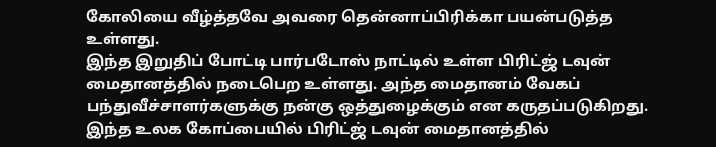கோலியை வீழ்த்தவே அவரை தென்னாப்பிரிக்கா பயன்படுத்த உள்ளது.
இந்த இறுதிப் போட்டி பார்படோஸ் நாட்டில் உள்ள பிரிட்ஜ் டவுன் மைதானத்தில் நடைபெற உள்ளது. அந்த மைதானம் வேகப் பந்துவீச்சாளர்களுக்கு நன்கு ஒத்துழைக்கும் என கருதப்படுகிறது. இந்த உலக கோப்பையில் பிரிட்ஜ் டவுன் மைதானத்தில்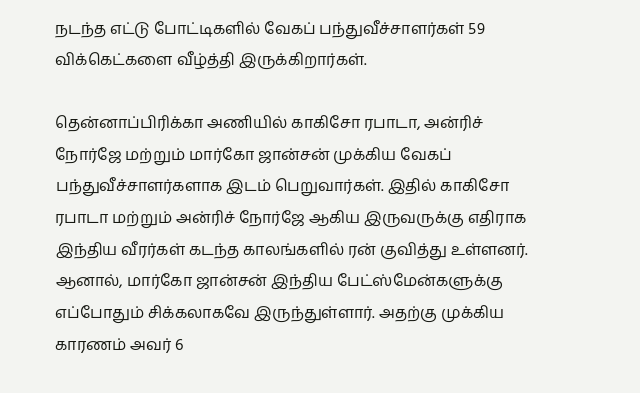நடந்த எட்டு போட்டிகளில் வேகப் பந்துவீச்சாளர்கள் 59 விக்கெட்களை வீழ்த்தி இருக்கிறார்கள்.

தென்னாப்பிரிக்கா அணியில் காகிசோ ரபாடா, அன்ரிச் நோர்ஜே மற்றும் மார்கோ ஜான்சன் முக்கிய வேகப் பந்துவீச்சாளர்களாக இடம் பெறுவார்கள். இதில் காகிசோ ரபாடா மற்றும் அன்ரிச் நோர்ஜே ஆகிய இருவருக்கு எதிராக இந்திய வீரர்கள் கடந்த காலங்களில் ரன் குவித்து உள்ளனர். ஆனால், மார்கோ ஜான்சன் இந்திய பேட்ஸ்மேன்களுக்கு எப்போதும் சிக்கலாகவே இருந்துள்ளார். அதற்கு முக்கிய காரணம் அவர் 6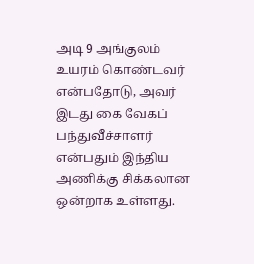அடி 9 அங்குலம் உயரம் கொண்டவர் என்பதோடு, அவர் இடது கை வேகப் பந்துவீச்சாளர் என்பதும் இந்திய அணிக்கு சிக்கலான ஒன்றாக உள்ளது.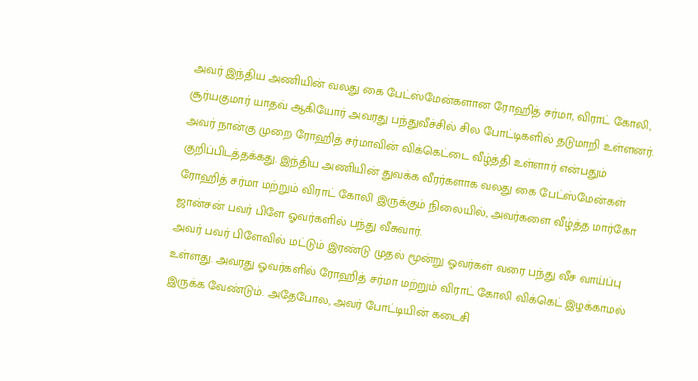அவர் இந்திய அணியின் வலது கை பேட்ஸ்மேன்களான ரோஹித் சர்மா, விராட் கோலி, சூர்யகுமார் யாதவ் ஆகியோர் அவரது பந்துவீச்சில் சில போட்டிகளில் தடுமாறி உள்ளனர். அவர் நான்கு முறை ரோஹித் சர்மாவின் விக்கெட்டை வீழ்த்தி உள்ளார் என்பதும் குறிப்பிடத்தக்கது. இந்திய அணியின் துவக்க வீரர்களாக வலது கை பேட்ஸ்மேன்கள் ரோஹித் சர்மா மற்றும் விராட் கோலி இருக்கும் நிலையில், அவர்களை வீழ்த்த மார்கோ ஜான்சன் பவர் பிளே ஓவர்களில் பந்து வீசுவார்.
அவர் பவர் பிளேவில் மட்டும் இரண்டு முதல் மூன்று ஓவர்கள் வரை பந்து வீச வாய்ப்பு உள்ளது. அவரது ஓவர்களில் ரோஹித் சர்மா மற்றும் விராட் கோலி விக்கெட் இழக்காமல் இருக்க வேண்டும். அதேபோல, அவர் போட்டியின் கடைசி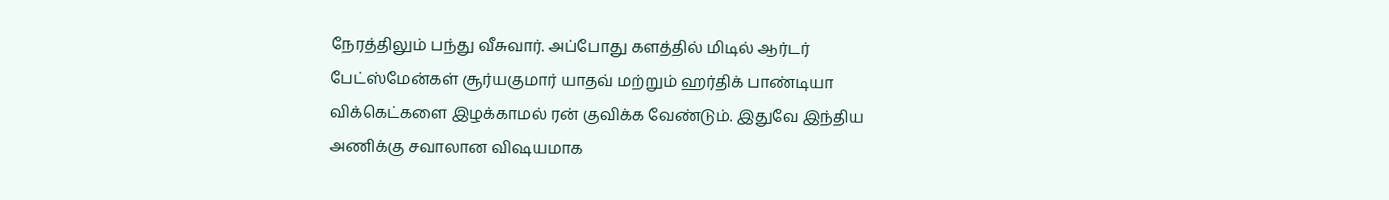நேரத்திலும் பந்து வீசுவார். அப்போது களத்தில் மிடில் ஆர்டர் பேட்ஸ்மேன்கள் சூர்யகுமார் யாதவ் மற்றும் ஹர்திக் பாண்டியா விக்கெட்களை இழக்காமல் ரன் குவிக்க வேண்டும். இதுவே இந்திய அணிக்கு சவாலான விஷயமாக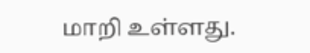மாறி உள்ளது.